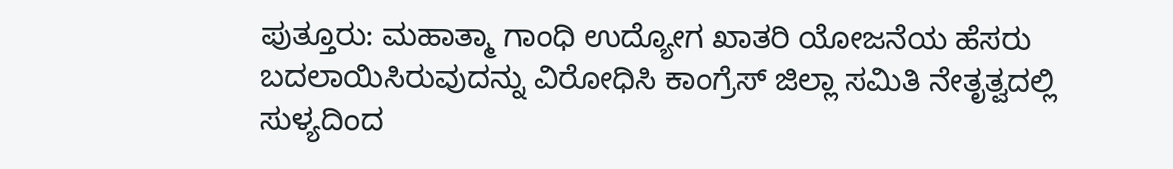ಪುತ್ತೂರು: ಮಹಾತ್ಮಾ ಗಾಂಧಿ ಉದ್ಯೋಗ ಖಾತರಿ ಯೋಜನೆಯ ಹೆಸರು ಬದಲಾಯಿಸಿರುವುದನ್ನು ವಿರೋಧಿಸಿ ಕಾಂಗ್ರೆಸ್ ಜಿಲ್ಲಾ ಸಮಿತಿ ನೇತೃತ್ವದಲ್ಲಿ ಸುಳ್ಯದಿಂದ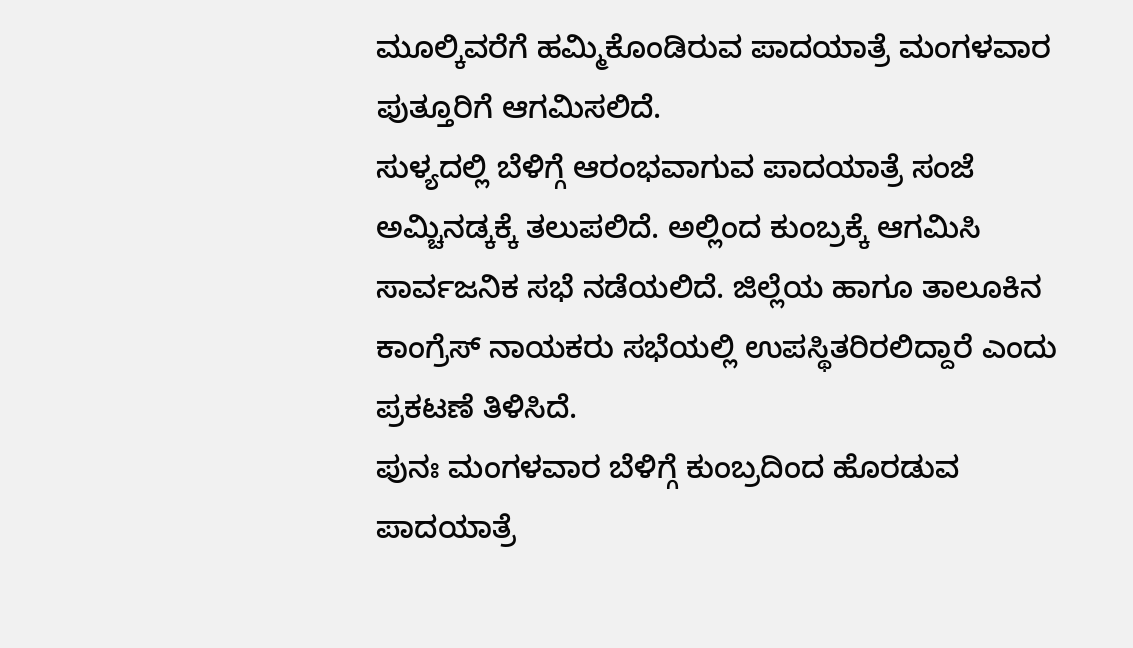ಮೂಲ್ಕಿವರೆಗೆ ಹಮ್ಮಿಕೊಂಡಿರುವ ಪಾದಯಾತ್ರೆ ಮಂಗಳವಾರ ಪುತ್ತೂರಿಗೆ ಆಗಮಿಸಲಿದೆ.
ಸುಳ್ಯದಲ್ಲಿ ಬೆಳಿಗ್ಗೆ ಆರಂಭವಾಗುವ ಪಾದಯಾತ್ರೆ ಸಂಜೆ ಅಮ್ಚಿನಡ್ಕಕ್ಕೆ ತಲುಪಲಿದೆ. ಅಲ್ಲಿಂದ ಕುಂಬ್ರಕ್ಕೆ ಆಗಮಿಸಿ ಸಾರ್ವಜನಿಕ ಸಭೆ ನಡೆಯಲಿದೆ. ಜಿಲ್ಲೆಯ ಹಾಗೂ ತಾಲೂಕಿನ ಕಾಂಗ್ರೆಸ್ ನಾಯಕರು ಸಭೆಯಲ್ಲಿ ಉಪಸ್ಥಿತರಿರಲಿದ್ದಾರೆ ಎಂದು ಪ್ರಕಟಣೆ ತಿಳಿಸಿದೆ.
ಪುನಃ ಮಂಗಳವಾರ ಬೆಳಿಗ್ಗೆ ಕುಂಬ್ರದಿಂದ ಹೊರಡುವ ಪಾದಯಾತ್ರೆ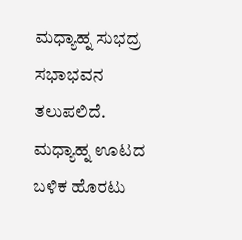ಮಧ್ಯಾಹ್ನ ಸುಭದ್ರ ಸಭಾಭವನ ತಲುಪಲಿದೆ. ಮಧ್ಯಾಹ್ನ ಊಟದ ಬಳಿಕ ಹೊರಟು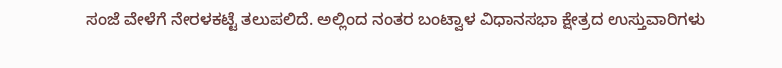ಸಂಜೆ ವೇಳೆಗೆ ನೇರಳಕಟ್ಟೆ ತಲುಪಲಿದೆ. ಅಲ್ಲಿಂದ ನಂತರ ಬಂಟ್ವಾಳ ವಿಧಾನಸಭಾ ಕ್ಷೇತ್ರದ ಉಸ್ತುವಾರಿಗಳು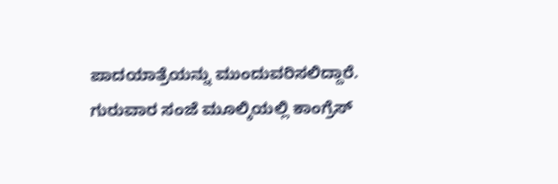ಪಾದಯಾತ್ರೆಯನ್ನು ಮುಂದುವರಿಸಲಿದ್ದಾರೆ.
ಗುರುವಾರ ಸಂಜೆ ಮೂಲ್ಕಿಯಲ್ಲಿ ಕಾಂಗ್ರೆಸ್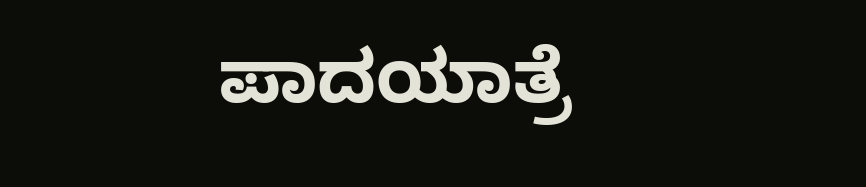ಪಾದಯಾತ್ರೆ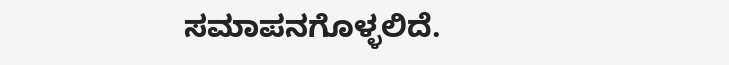ಸಮಾಪನಗೊಳ್ಳಲಿದೆ.